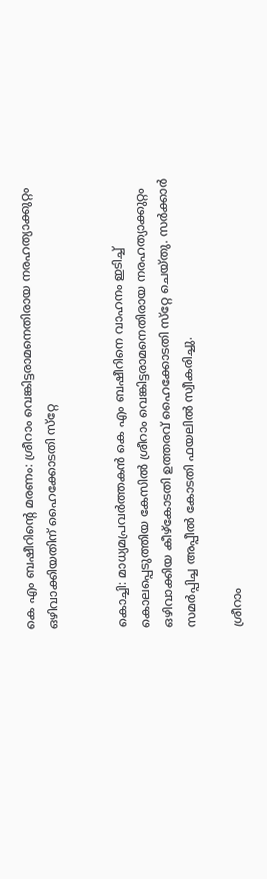കെ എം ബഷീറിന്റെ മരണം: ശ്രീറാം വെങ്കിട്ടരാമനെതിരായ നരഹത്യാക്കുറ്റം ഒഴിവാക്കിയതിന് ഹൈക്കോടതി സ്‌റ്റേ


കൊച്ചി: മാധ്യമപ്രവര്‍ത്തകന്‍ കെ എം ബഷീറിനെ വാഹനം ഇടിച്ച് കൊലപ്പെടുത്തിയ കേസില്‍ ശ്രീറാം വെങ്കിട്ടരാമനെതിരായ നരഹത്യാക്കുറ്റം ഒഴിവാക്കിയ കീഴ്‌കോടതി ഉത്തരവ് ഹൈക്കോടതി സ്‌റ്റേ ചെയ്തു. സര്‍ക്കാര്‍ സമര്‍പ്പിച്ച അപ്പീല്‍ കോടതി ഫയലില്‍ സ്വീകരിച്ചു.

ശ്രീറാം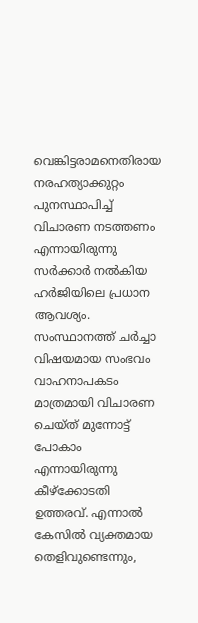വെങ്കിട്ടരാമനെതിരായ നരഹത്യാക്കുറ്റം പുനസ്ഥാപിച്ച് വിചാരണ നടത്തണം എന്നായിരുന്നു സര്‍ക്കാര്‍ നല്‍കിയ ഹര്‍ജിയിലെ പ്രധാന ആവശ്യം. സംസ്ഥാനത്ത് ചര്‍ച്ചാ വിഷയമായ സംഭവം വാഹനാപകടം മാത്രമായി വിചാരണ ചെയ്ത് മുന്നോട്ട് പോകാം എന്നായിരുന്നു കീഴ്‌ക്കോടതി ഉത്തരവ്. എന്നാല്‍ കേസില്‍ വ്യക്തമായ തെളിവുണ്ടെന്നും,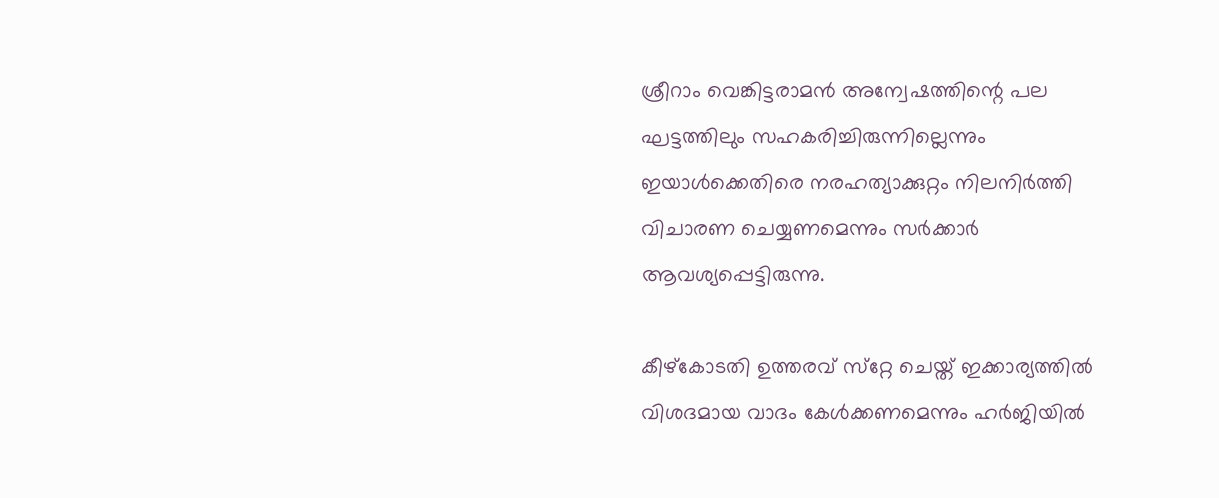ശ്രീറാം വെങ്കിട്ടരാമന്‍ അന്വേഷത്തിന്റെ പല ഘട്ടത്തിലും സഹകരിച്ചിരുന്നില്ലെന്നും ഇയാള്‍ക്കെതിരെ നരഹത്യാക്കുറ്റം നിലനിര്‍ത്തി വിചാരണ ചെയ്യണമെന്നും സര്‍ക്കാര്‍ ആവശ്യപ്പെട്ടിരുന്നു.

കീഴ്‌കോടതി ഉത്തരവ് സ്‌റ്റേ ചെയ്ത് ഇക്കാര്യത്തില്‍ വിശദമായ വാദം കേള്‍ക്കണമെന്നും ഹര്‍ജിയില്‍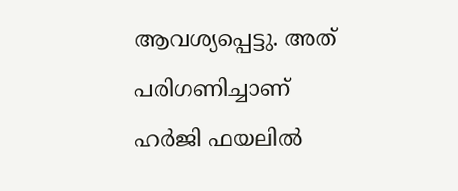ആവശ്യപ്പെട്ടു. അത് പരിഗണിച്ചാണ് ഹര്‍ജി ഫയലില്‍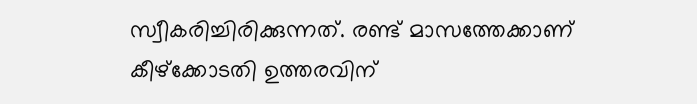സ്വീകരിച്ചിരിക്കുന്നത്. രണ്ട് മാസത്തേക്കാണ് കീഴ്‌ക്കോടതി ഉത്തരവിന്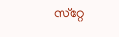സ്‌റ്റേ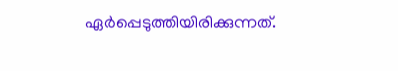ഏര്‍പ്പെടുത്തിയിരിക്കുന്നത്.